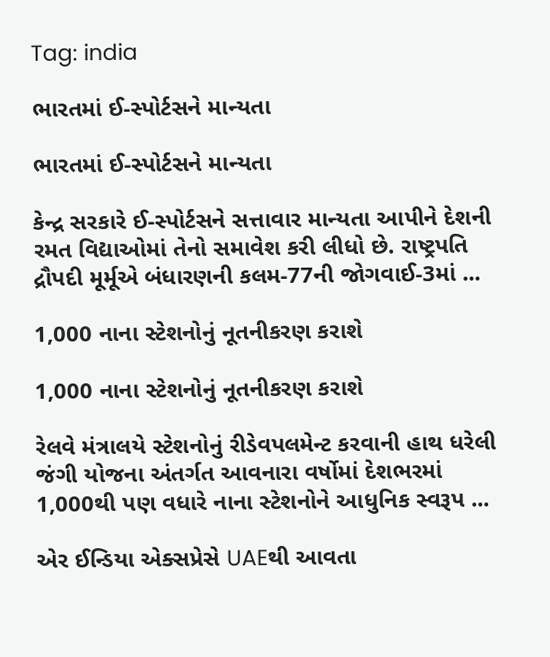Tag: india

ભારતમાં ઈ-સ્પોર્ટસને માન્યતા

ભારતમાં ઈ-સ્પોર્ટસને માન્યતા

કેન્દ્ર સરકારે ઈ-સ્પોર્ટસને સત્તાવાર માન્યતા આપીને દેશની રમત વિદ્યાઓમાં તેનો સમાવેશ કરી લીધો છે. રાષ્ટ્રપતિ દ્રૌપદી મૂર્મૂએ બંધારણની કલમ-77ની જોગવાઈ-3માં ...

1,000 નાના સ્ટેશનોનું નૂતનીકરણ કરાશે

1,000 નાના સ્ટેશનોનું નૂતનીકરણ કરાશે

રેલવે મંત્રાલયે સ્ટેશનોનું રીડેવપલમેન્ટ કરવાની હાથ ધરેલી જંગી યોજના અંતર્ગત આવનારા વર્ષોમાં દેશભરમાં 1,000થી પણ વધારે નાના સ્ટેશનોને આધુનિક સ્વરૂપ ...

એર ઈન્ડિયા એક્સપ્રેસે UAEથી આવતા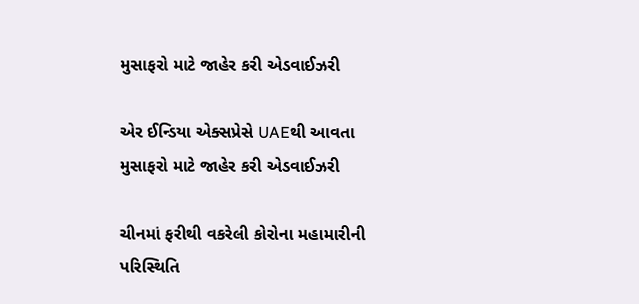મુસાફરો માટે જાહેર કરી એડવાઈઝરી

એર ઈન્ડિયા એક્સપ્રેસે UAEથી આવતા મુસાફરો માટે જાહેર કરી એડવાઈઝરી

ચીનમાં ફરીથી વકરેલી કોરોના મહામારીની પરિસ્થિતિ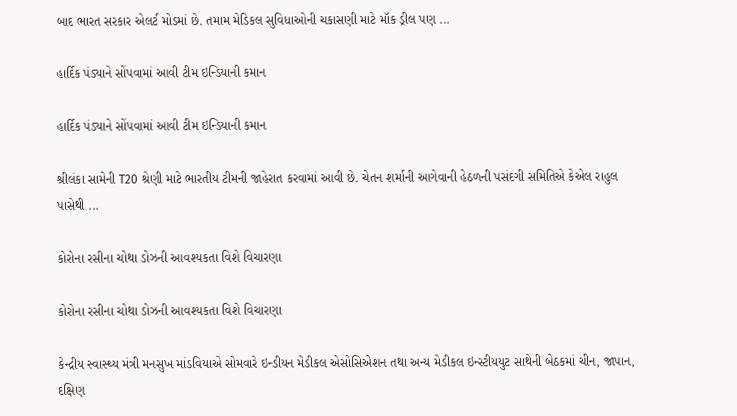બાદ ભારત સરકાર એલર્ટ મોડમાં છે. તમામ મેડિકલ સુવિધાઓની ચકાસણી માટે મૉક ડ્રીલ પણ ...

હાર્દિક પંડ્યાને સોંપવામાં આવી ટીમ ઇન્ડિયાની કમાન

હાર્દિક પંડ્યાને સોંપવામાં આવી ટીમ ઇન્ડિયાની કમાન

શ્રીલંકા સામેની T20 શ્રેણી માટે ભારતીય ટીમની જાહેરાત કરવામાં આવી છે. ચેતન શર્માની આગેવાની હેઠળની પસંદગી સમિતિએ કેએલ રાહુલ પાસેથી ...

કોરોના રસીના ચોથા ડોઝની આવશ્યકતા વિશે વિચારણા

કોરોના રસીના ચોથા ડોઝની આવશ્યકતા વિશે વિચારણા

કેન્દ્રીય સ્વાસ્થ્ય મંત્રી મનસુખ માંડવિયાએ સોમવારે ઇન્ડીયન મેડીકલ એસોસિએશન તથા અન્ય મેડીકલ ઇન્સ્ટીયયુટ સાથેની બેઠકમાં ચીન, જાપાન, દક્ષિણ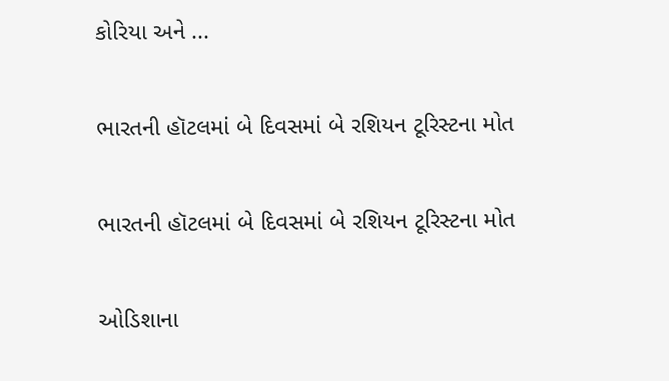કોરિયા અને ...

ભારતની હૉટલમાં બે દિવસમાં બે રશિયન ટૂરિસ્ટના મોત

ભારતની હૉટલમાં બે દિવસમાં બે રશિયન ટૂરિસ્ટના મોત

ઓડિશાના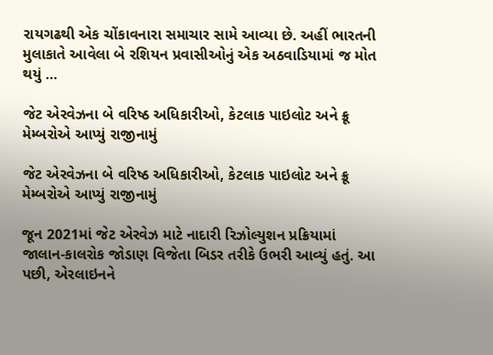રાયગઢથી એક ચોંકાવનારા સમાચાર સામે આવ્યા છે. અહીં ભારતની મુલાકાતે આવેલા બે રશિયન પ્રવાસીઓનું એક અઠવાડિયામાં જ મોત થયું ...

જેટ એરવેઝના બે વરિષ્ઠ અધિકારીઓ, કેટલાક પાઇલોટ અને ક્રૂ મેમ્બરોએ આપ્યું રાજીનામું

જેટ એરવેઝના બે વરિષ્ઠ અધિકારીઓ, કેટલાક પાઇલોટ અને ક્રૂ મેમ્બરોએ આપ્યું રાજીનામું

જૂન 2021માં જેટ એરવેઝ માટે નાદારી રિઝોલ્યુશન પ્રક્રિયામાં જાલાન-કાલરોક જોડાણ વિજેતા બિડર તરીકે ઉભરી આવ્યું હતું. આ પછી, એરલાઇનને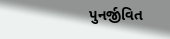પુનર્જીવિત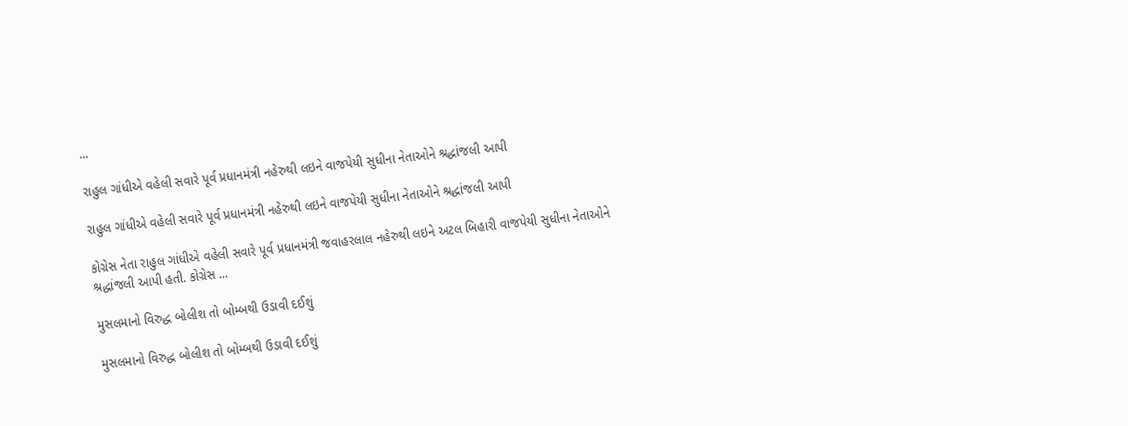...

રાહુલ ગાંધીએ વહેલી સવારે પૂર્વ પ્રધાનમંત્રી નહેરુથી લઇને વાજપેયી સુધીના નેતાઓને શ્રદ્ધાંજલી આપી

રાહુલ ગાંધીએ વહેલી સવારે પૂર્વ પ્રધાનમંત્રી નહેરુથી લઇને વાજપેયી સુધીના નેતાઓને શ્રદ્ધાંજલી આપી

કોગ્રેસ નેતા રાહુલ ગાંધીએ વહેલી સવારે પૂર્વ પ્રધાનમંત્રી જવાહરલાલ નહેરુથી લઇને અટલ બિહારી વાજપેયી સુધીના નેતાઓને શ્રદ્ધાંજલી આપી હતી. કોગ્રેસ ...

મુસલમાનો વિરુદ્ધ બોલીશ તો બોમ્બથી ઉડાવી દઈશું

મુસલમાનો વિરુદ્ધ બોલીશ તો બોમ્બથી ઉડાવી દઈશું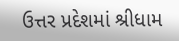ઉત્તર પ્રદેશમાં શ્રીધામ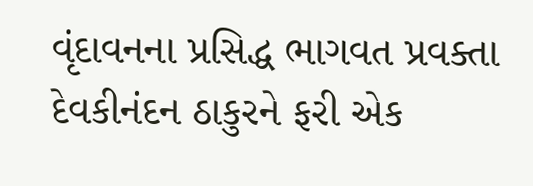વૃંદાવનના પ્રસિદ્ધ ભાગવત પ્રવક્તા દેવકીનંદન ઠાકુરને ફરી એક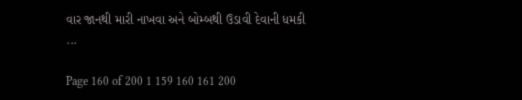વાર જાનથી મારી નાખવા અને બોમ્બથી ઉડાવી દેવાની ધમકી ...

Page 160 of 200 1 159 160 161 200